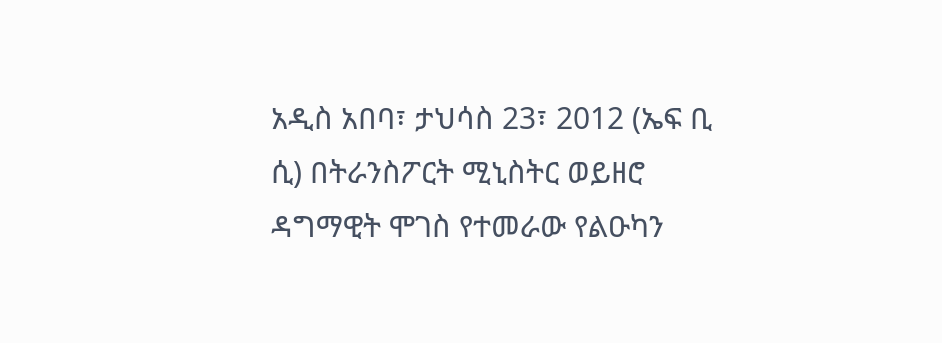አዲስ አበባ፣ ታህሳስ 23፣ 2012 (ኤፍ ቢ ሲ) በትራንስፖርት ሚኒስትር ወይዘሮ ዳግማዊት ሞገስ የተመራው የልዑካን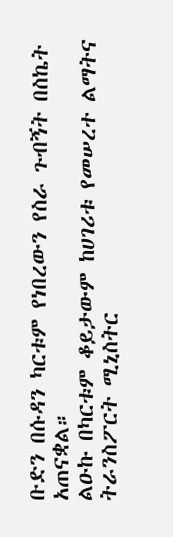ቡድን በሱዳን ካርቱም የነበረውን የስራ ጉብኝት በስኬት አጠናቋል።
ልዑኩ በካርቱም ቆይታውም ከሀገሪቱ የመሠረተ ልማትና ትራንስፖርት ሚኒስትር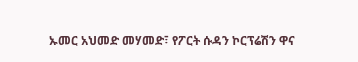ኡመር አህመድ መሃመድ፣ የፖርት ሱዳን ኮርፕሬሽን ዋና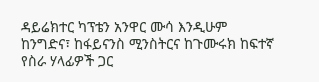ዳይሬክተር ካፕቴን አንዋር ሙሳ እንዲሁም ከንግድና፣ ከፋይናንስ ሚንስትርና ከጉሙሩክ ከፍተኛ የስራ ሃላፊዎች ጋር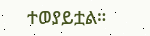ተወያይቷል።